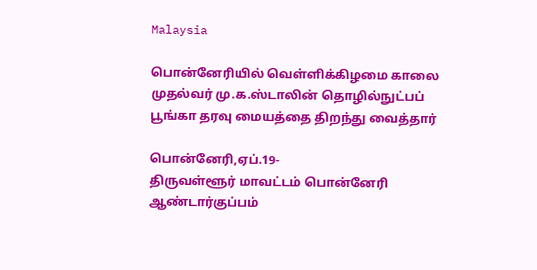Malaysia

பொன்னேரியில் வெள்ளிக்கிழமை காலை முதல்வர் மு.க.ஸ்டாலின் தொழில்நுட்பப் பூங்கா தரவு மையத்தை திறந்து வைத்தார்

பொன்னேரி,ஏப்.19-
திருவள்ளூர் மாவட்டம் பொன்னேரி ஆண்டார்குப்பம்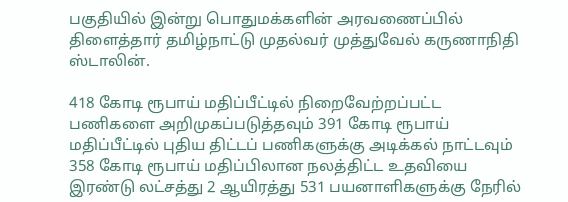பகுதியில் இன்று பொதுமக்களின் அரவணைப்பில் திளைத்தார் தமிழ்நாட்டு முதல்வர் முத்துவேல் கருணாநிதி ஸ்டாலின்.

418 கோடி ரூபாய் மதிப்பீட்டில் நிறைவேற்றப்பட்ட பணிகளை அறிமுகப்படுத்தவும் 391 கோடி ரூபாய் மதிப்பீட்டில் புதிய திட்டப் பணிகளுக்கு அடிக்கல் நாட்டவும் 358 கோடி ரூபாய் மதிப்பிலான நலத்திட்ட உதவியை இரண்டு லட்சத்து 2 ஆயிரத்து 531 பயனாளிகளுக்கு நேரில்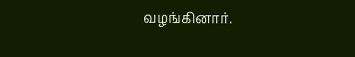வழங்கினார்.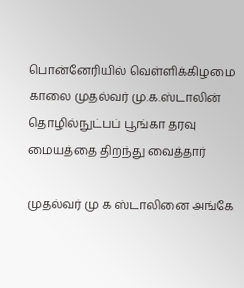பொன்னேரியில் வெள்ளிக்கிழமை காலை முதல்வர் மு.க.ஸ்டாலின்
தொழில்நுட்பப் பூங்கா தரவு மையத்தை திறந்து வைத்தார்

முதல்வர் மு க ஸ்டாலினை அங்கே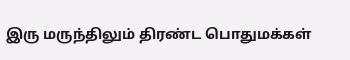இரு மருந்திலும் திரண்ட பொதுமக்கள்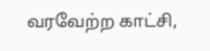வரவேற்ற காட்சி,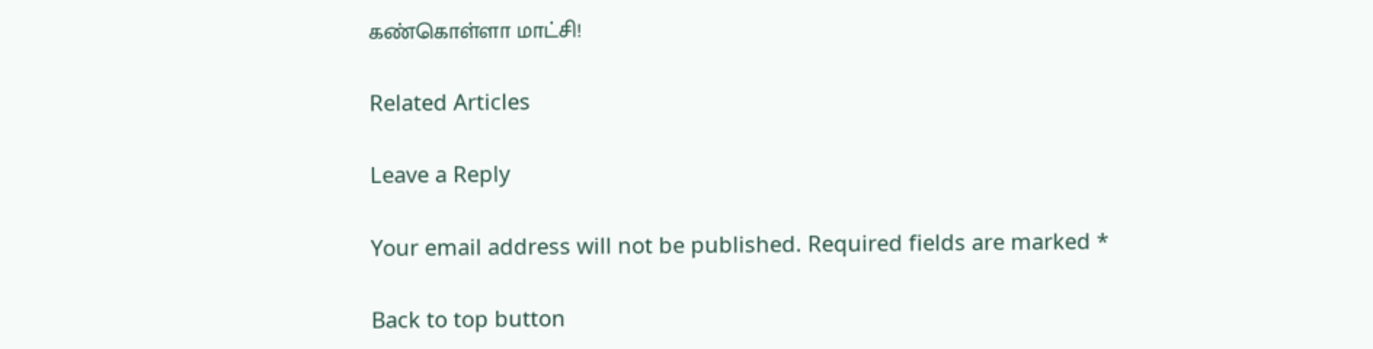கண்கொள்ளா மாட்சி!

Related Articles

Leave a Reply

Your email address will not be published. Required fields are marked *

Back to top button